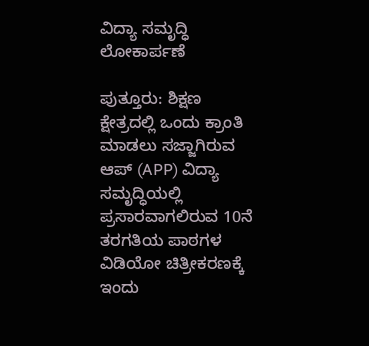ವಿದ್ಯಾ ಸಮೃದ್ಧಿ ಲೋಕಾರ್ಪಣೆ

ಪುತ್ತೂರು: ಶಿಕ್ಷಣ ಕ್ಷೇತ್ರದಲ್ಲಿ ಒಂದು ಕ್ರಾಂತಿ ಮಾಡಲು ಸಜ್ಜಾಗಿರುವ ಆಪ್ (APP) ವಿದ್ಯಾ ಸಮೃದ್ಧಿಯಲ್ಲಿ ಪ್ರಸಾರವಾಗಲಿರುವ 10ನೆ ತರಗತಿಯ ಪಾಠಗಳ ವಿಡಿಯೋ ಚಿತ್ರೀಕರಣಕ್ಕೆ ಇಂದು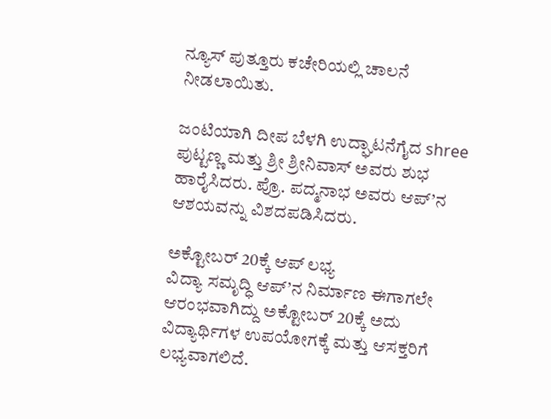ನ್ಯೂಸ್ ಪುತ್ತೂರು ಕಚೇರಿಯಲ್ಲಿ ಚಾಲನೆ ನೀಡಲಾಯಿತು.

ಜಂಟಿಯಾಗಿ ದೀಪ ಬೆಳಗಿ ಉದ್ಘಾಟನೆಗೈದ shree ಪುಟ್ಟಣ್ಣ ಮತ್ತು ಶ್ರೀ ಶ್ರೀನಿವಾಸ್ ಅವರು ಶುಭ ಹಾರೈಸಿದರು. ಪ್ರೊ. ಪದ್ಮನಾಭ ಅವರು ಆಪ್’ನ ಆಶಯವನ್ನು ವಿಶದಪಡಿಸಿದರು.

ಅಕ್ಟೋಬರ್ 20ಕ್ಕೆ ಆಪ್ ಲಭ್ಯ
ವಿದ್ಯಾ ಸಮೃದ್ಧಿ ಆಪ್’ನ ನಿರ್ಮಾಣ ಈಗಾಗಲೇ ಆರಂಭವಾಗಿದ್ದು ಅಕ್ಟೋಬರ್ 20ಕ್ಕೆ ಅದು ವಿದ್ಯಾರ್ಥಿಗಳ ಉಪಯೋಗಕ್ಕೆ ಮತ್ತು ಆಸಕ್ತರಿಗೆ ಲಭ್ಯವಾಗಲಿದೆ.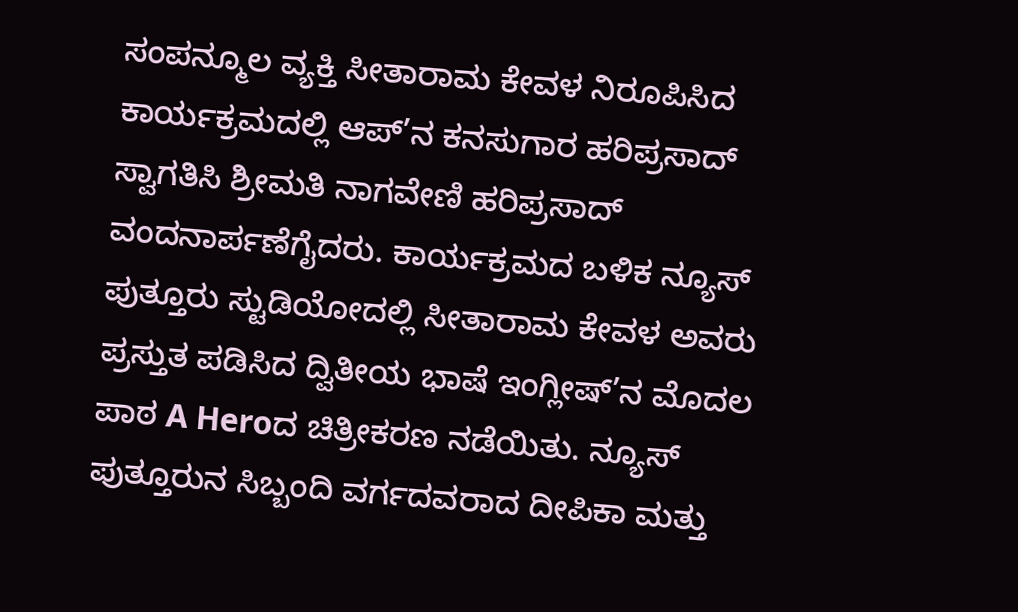ಸಂಪನ್ಮೂಲ ವ್ಯಕ್ತಿ ಸೀತಾರಾಮ ಕೇವಳ ನಿರೂಪಿಸಿದ ಕಾರ್ಯಕ್ರಮದಲ್ಲಿ ಆಪ್’ನ ಕನಸುಗಾರ ಹರಿಪ್ರಸಾದ್ ಸ್ವಾಗತಿಸಿ ಶ್ರೀಮತಿ ನಾಗವೇಣಿ ಹರಿಪ್ರಸಾದ್ ವಂದನಾರ್ಪಣೆಗೈದರು. ಕಾರ್ಯಕ್ರಮದ ಬಳಿಕ ನ್ಯೂಸ್ ಪುತ್ತೂರು ಸ್ಟುಡಿಯೋದಲ್ಲಿ ಸೀತಾರಾಮ ಕೇವಳ ಅವರು ಪ್ರಸ್ತುತ ಪಡಿಸಿದ ದ್ವಿತೀಯ ಭಾಷೆ ಇಂಗ್ಲೀಷ್’ನ ಮೊದಲ ಪಾಠ A Heroದ ಚಿತ್ರೀಕರಣ ನಡೆಯಿತು. ನ್ಯೂಸ್ ಪುತ್ತೂರುನ ಸಿಬ್ಬಂದಿ ವರ್ಗದವರಾದ ದೀಪಿಕಾ ಮತ್ತು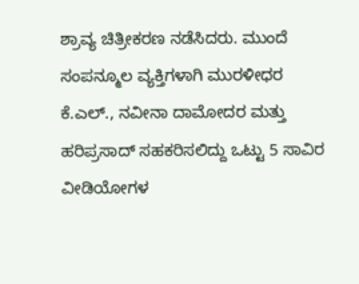ಶ್ರಾವ್ಯ ಚಿತ್ರೀಕರಣ ನಡೆಸಿದರು. ಮುಂದೆ ಸಂಪನ್ಮೂಲ ವ್ಯಕ್ತಿಗಳಾಗಿ ಮುರಳೀಧರ ಕೆ.ಎಲ್., ನವೀನಾ ದಾಮೋದರ ಮತ್ತು ಹರಿಪ್ರಸಾದ್ ಸಹಕರಿಸಲಿದ್ದು ಒಟ್ಟು 5 ಸಾವಿರ ವೀಡಿಯೋಗಳ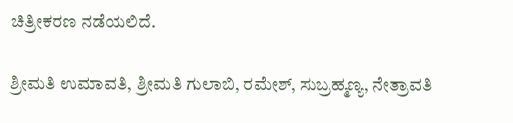ಚಿತ್ರೀಕರಣ ನಡೆಯಲಿದೆ.

ಶ್ರೀಮತಿ ಉಮಾವತಿ, ಶ್ರೀಮತಿ ಗುಲಾಬಿ, ರಮೇಶ್, ಸುಬ್ರಹ್ಮಣ್ಯ, ನೇತ್ರಾವತಿ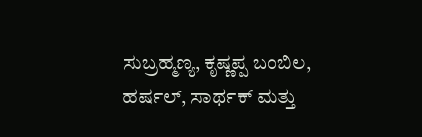ಸುಬ್ರಹ್ಮಣ್ಯ, ಕೃಷ್ಣಪ್ಪ ಬಂಬಿಲ, ಹರ್ಷಲ್, ಸಾರ್ಥಕ್ ಮತ್ತು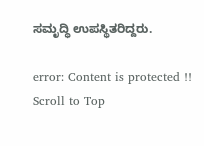ಸಮೃದ್ಧಿ ಉಪಸ್ಥಿತರಿದ್ದರು.

error: Content is protected !!
Scroll to Top